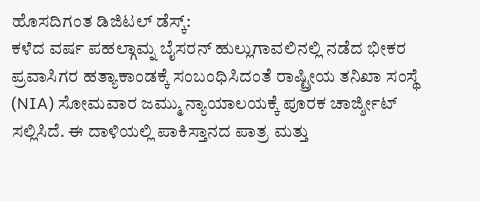ಹೊಸದಿಗಂತ ಡಿಜಿಟಲ್ ಡೆಸ್ಕ್:
ಕಳೆದ ವರ್ಷ ಪಹಲ್ಗಾಮ್ನ ಬೈಸರನ್ ಹುಲ್ಲುಗಾವಲಿನಲ್ಲಿ ನಡೆದ ಭೀಕರ ಪ್ರವಾಸಿಗರ ಹತ್ಯಾಕಾಂಡಕ್ಕೆ ಸಂಬಂಧಿಸಿದಂತೆ ರಾಷ್ಟ್ರೀಯ ತನಿಖಾ ಸಂಸ್ಥೆ (NIA) ಸೋಮವಾರ ಜಮ್ಮು ನ್ಯಾಯಾಲಯಕ್ಕೆ ಪೂರಕ ಚಾರ್ಜ್ಶೀಟ್ ಸಲ್ಲಿಸಿದೆ. ಈ ದಾಳಿಯಲ್ಲಿ ಪಾಕಿಸ್ತಾನದ ಪಾತ್ರ ಮತ್ತು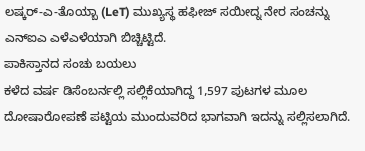ಲಷ್ಕರ್-ಎ-ತೊಯ್ಬಾ (LeT) ಮುಖ್ಯಸ್ಥ ಹಫೀಜ್ ಸಯೀದ್ನ ನೇರ ಸಂಚನ್ನು ಎನ್ಐಎ ಎಳೆಎಳೆಯಾಗಿ ಬಿಚ್ಚಿಟ್ಟಿದೆ.
ಪಾಕಿಸ್ತಾನದ ಸಂಚು ಬಯಲು
ಕಳೆದ ವರ್ಷ ಡಿಸೆಂಬರ್ನಲ್ಲಿ ಸಲ್ಲಿಕೆಯಾಗಿದ್ದ 1,597 ಪುಟಗಳ ಮೂಲ ದೋಷಾರೋಪಣೆ ಪಟ್ಟಿಯ ಮುಂದುವರಿದ ಭಾಗವಾಗಿ ಇದನ್ನು ಸಲ್ಲಿಸಲಾಗಿದೆ.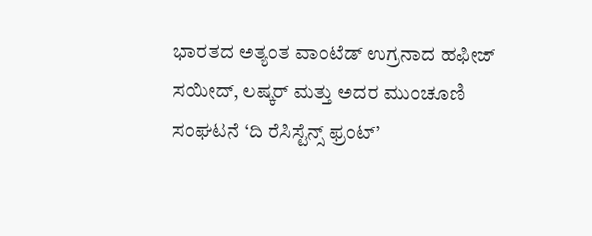ಭಾರತದ ಅತ್ಯಂತ ವಾಂಟೆಡ್ ಉಗ್ರನಾದ ಹಫೀಜ್ ಸಯೀದ್, ಲಷ್ಕರ್ ಮತ್ತು ಅದರ ಮುಂಚೂಣಿ ಸಂಘಟನೆ ‘ದಿ ರೆಸಿಸ್ಟೆನ್ಸ್ ಫ್ರಂಟ್’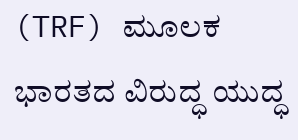(TRF) ಮೂಲಕ ಭಾರತದ ವಿರುದ್ಧ ಯುದ್ಧ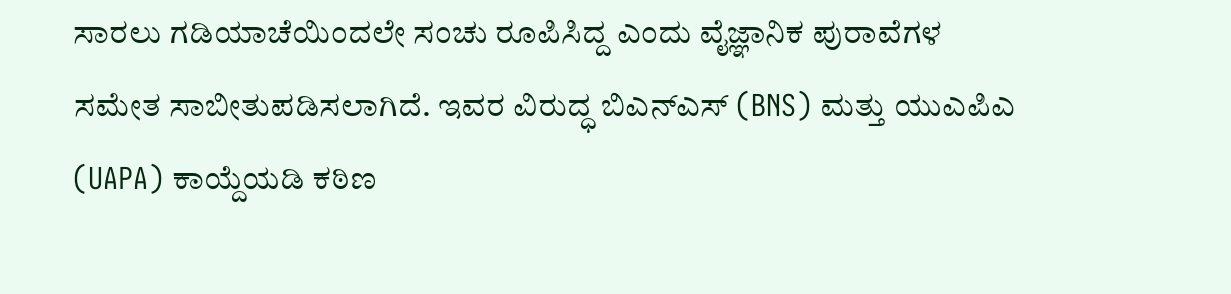ಸಾರಲು ಗಡಿಯಾಚೆಯಿಂದಲೇ ಸಂಚು ರೂಪಿಸಿದ್ದ ಎಂದು ವೈಜ್ಞಾನಿಕ ಪುರಾವೆಗಳ ಸಮೇತ ಸಾಬೀತುಪಡಿಸಲಾಗಿದೆ. ಇವರ ವಿರುದ್ಧ ಬಿಎನ್ಎಸ್ (BNS) ಮತ್ತು ಯುಎಪಿಎ (UAPA) ಕಾಯ್ದೆಯಡಿ ಕಠಿಣ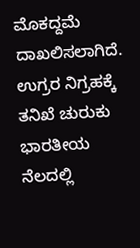ಮೊಕದ್ದಮೆ ದಾಖಲಿಸಲಾಗಿದೆ.
ಉಗ್ರರ ನಿಗ್ರಹಕ್ಕೆ ತನಿಖೆ ಚುರುಕು
ಭಾರತೀಯ ನೆಲದಲ್ಲಿ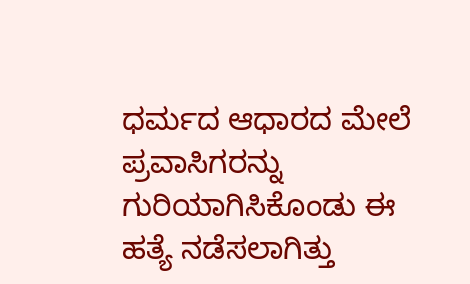ಧರ್ಮದ ಆಧಾರದ ಮೇಲೆ ಪ್ರವಾಸಿಗರನ್ನು ಗುರಿಯಾಗಿಸಿಕೊಂಡು ಈ ಹತ್ಯೆ ನಡೆಸಲಾಗಿತ್ತು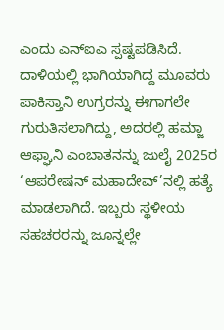ಎಂದು ಎನ್ಐಎ ಸ್ಪಷ್ಟಪಡಿಸಿದೆ. ದಾಳಿಯಲ್ಲಿ ಭಾಗಿಯಾಗಿದ್ದ ಮೂವರು ಪಾಕಿಸ್ತಾನಿ ಉಗ್ರರನ್ನು ಈಗಾಗಲೇ ಗುರುತಿಸಲಾಗಿದ್ದು, ಅದರಲ್ಲಿ ಹಮ್ಜಾ ಆಫ್ಘಾನಿ ಎಂಬಾತನನ್ನು ಜುಲೈ 2025ರ ‘ಆಪರೇಷನ್ ಮಹಾದೇವ್’ನಲ್ಲಿ ಹತ್ಯೆ ಮಾಡಲಾಗಿದೆ. ಇಬ್ಬರು ಸ್ಥಳೀಯ ಸಹಚರರನ್ನು ಜೂನ್ನಲ್ಲೇ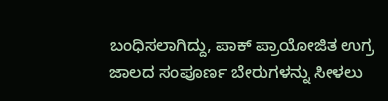ಬಂಧಿಸಲಾಗಿದ್ದು, ಪಾಕ್ ಪ್ರಾಯೋಜಿತ ಉಗ್ರ ಜಾಲದ ಸಂಪೂರ್ಣ ಬೇರುಗಳನ್ನು ಸೀಳಲು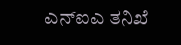ಎನ್ಐಎ ತನಿಖೆ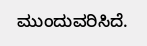ಮುಂದುವರಿಸಿದೆ.